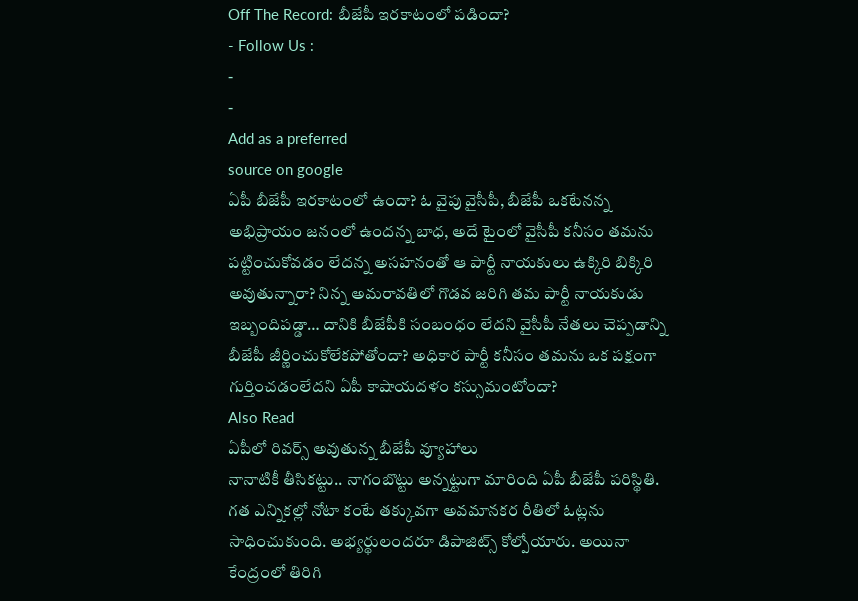Off The Record: బీజేపీ ఇరకాటంలో పడిందా?
- Follow Us :
-
-
Add as a preferred
source on google
ఏపీ బీజేపీ ఇరకాటంలో ఉందా? ఓ వైపు వైసీపీ, బీజేపీ ఒకటేనన్న అభిప్రాయం జనంలో ఉందన్న బాధ, అదే టైంలో వైసీపీ కనీసం తమను పట్టించుకోవడం లేదన్న అసహనంతో ఆ పార్టీ నాయకులు ఉక్కిరి బిక్కిరి అవుతున్నారా? నిన్న అమరావతిలో గొడవ జరిగి తమ పార్టీ నాయకుడు ఇబ్బందిపడ్డా… దానికి బీజేపీకి సంబంధం లేదని వైసీపీ నేతలు చెప్పడాన్ని బీజేపీ జీర్ణించుకోలేకపోతోందా? అధికార పార్టీ కనీసం తమను ఒక పక్షంగా గుర్తించడంలేదని ఏపీ కాషాయదళం కస్సుమంటోందా?
Also Read
ఏపీలో రివర్స్ అవుతున్న బీజేపీ వ్యూహాలు
నానాటికీ తీసికట్టు.. నాగంబొట్టు అన్నట్టుగా మారింది ఏపీ బీజేపీ పరిస్థితి. గత ఎన్నికల్లో నోటా కంటే తక్కువగా అవమానకర రీతిలో ఓట్లను సాధించుకుంది. అభ్యర్థులందరూ డిపాజిట్స్ కోల్పోయారు. అయినా కేంద్రంలో తిరిగి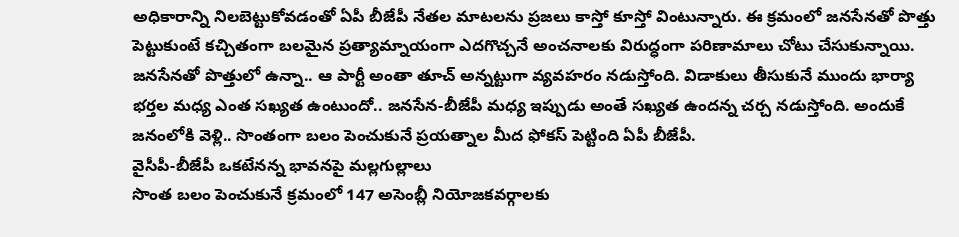అధికారాన్ని నిలబెట్టుకోవడంతో ఏపీ బీజేపీ నేతల మాటలను ప్రజలు కాస్తో కూస్తో వింటున్నారు. ఈ క్రమంలో జనసేనతో పొత్తు పెట్టుకుంటే కచ్చితంగా బలమైన ప్రత్యామ్నాయంగా ఎదగొచ్చనే అంచనాలకు విరుద్ధంగా పరిణామాలు చోటు చేసుకున్నాయి. జనసేనతో పొత్తులో ఉన్నా.. ఆ పార్టీ అంతా తూచ్ అన్నట్టుగా వ్యవహరం నడుస్తోంది. విడాకులు తీసుకునే ముందు భార్యా భర్తల మధ్య ఎంత సఖ్యత ఉంటుందో.. జనసేన-బీజేపీ మధ్య ఇప్పుడు అంతే సఖ్యత ఉందన్న చర్చ నడుస్తోంది. అందుకే జనంలోకి వెళ్లి.. సొంతంగా బలం పెంచుకునే ప్రయత్నాల మీద ఫోకస్ పెట్టింది ఏపీ బీజేపీ.
వైసీపీ-బీజేపీ ఒకటేనన్న భావనపై మల్లగుల్లాలు
సొంత బలం పెంచుకునే క్రమంలో 147 అసెంబ్లీ నియోజకవర్గాలకు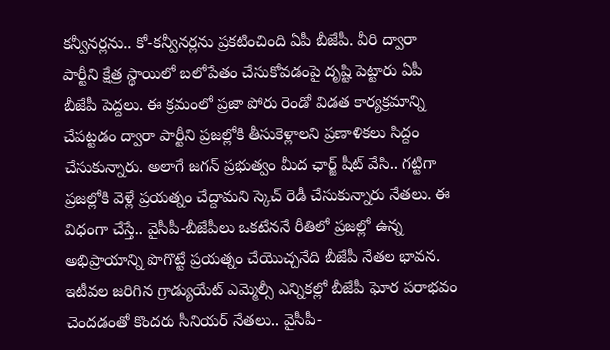కన్వీనర్లను.. కో-కన్వీనర్లను ప్రకటించింది ఏపీ బీజేపీ. వీరి ద్వారా పార్టీని క్షేత్ర స్థాయిలో బలోపేతం చేసుకోవడంపై దృష్టి పెట్టారు ఏపీ బీజేపీ పెద్దలు. ఈ క్రమంలో ప్రజా పోరు రెండో విడత కార్యక్రమాన్ని చేపట్టడం ద్వారా పార్టీని ప్రజల్లోకి తీసుకెళ్లాలని ప్రణాళికలు సిద్దం చేసుకున్నారు. అలాగే జగన్ ప్రభుత్వం మీద ఛార్జ్ షీట్ వేసి.. గట్టిగా ప్రజల్లోకి వెళ్లే ప్రయత్నం చేద్దామని స్కెచ్ రెడీ చేసుకున్నారు నేతలు. ఈ విధంగా చేస్తే.. వైసీపీ-బీజేపీలు ఒకటేననే రీతిలో ప్రజల్లో ఉన్న అభిప్రాయాన్ని పొగొట్టే ప్రయత్నం చేయొచ్చనేది బీజేపీ నేతల భావన. ఇటీవల జరిగిన గ్రాడ్యుయేట్ ఎమ్మెల్సీ ఎన్నికల్లో బీజేపీ ఘోర పరాభవం చెందడంతో కొందరు సీనియర్ నేతలు.. వైసీపీ-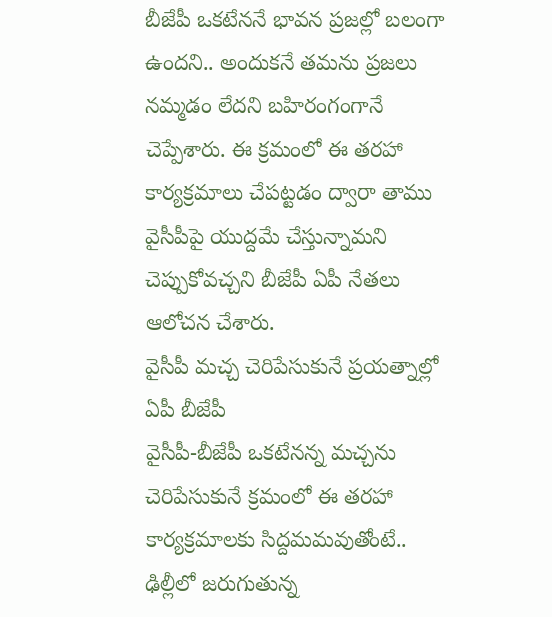బీజేపీ ఒకటేననే భావన ప్రజల్లో బలంగా ఉందని.. అందుకనే తమను ప్రజలు నమ్మడం లేదని బహిరంగంగానే చెప్పేశారు. ఈ క్రమంలో ఈ తరహా కార్యక్రమాలు చేపట్టడం ద్వారా తాము వైసీపీపై యుద్దమే చేస్తున్నామని చెప్పుకోవచ్చని బీజేపీ ఏపీ నేతలు ఆలోచన చేశారు.
వైసీపీ మచ్చ చెరిపేసుకునే ప్రయత్నాల్లో ఏపీ బీజేపీ
వైసీపీ-బీజేపీ ఒకటేనన్న మచ్చను చెరిపేసుకునే క్రమంలో ఈ తరహా కార్యక్రమాలకు సిద్దమమవుతోంటే.. ఢిల్లీలో జరుగుతున్న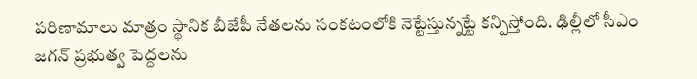పరిణామాలు మాత్రం స్థానిక బీజేపీ నేతలను సంకటంలోకి నెట్టేస్తున్నట్టే కన్పిస్తోంది. ఢిల్లీలో సీఎం జగన్ ప్రభుత్వ పెద్దలను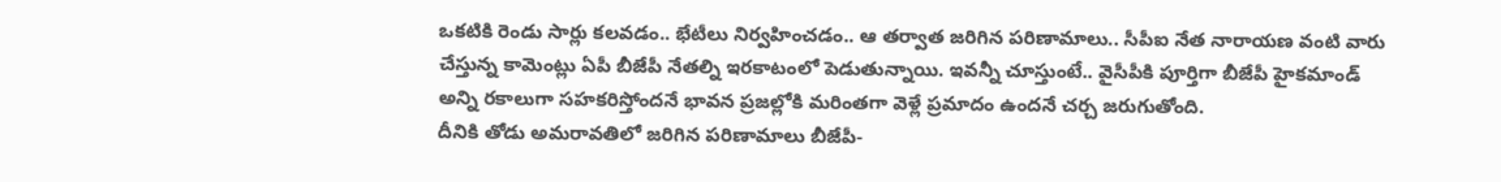ఒకటికి రెండు సార్లు కలవడం.. భేటీలు నిర్వహించడం.. ఆ తర్వాత జరిగిన పరిణామాలు.. సీపీఐ నేత నారాయణ వంటి వారు చేస్తున్న కామెంట్లు ఏపీ బీజేపీ నేతల్ని ఇరకాటంలో పెడుతున్నాయి. ఇవన్నీ చూస్తుంటే.. వైసీపీకి పూర్తిగా బీజేపీ హైకమాండ్ అన్ని రకాలుగా సహకరిస్తోందనే భావన ప్రజల్లోకి మరింతగా వెళ్లే ప్రమాదం ఉందనే చర్చ జరుగుతోంది.
దీనికి తోడు అమరావతిలో జరిగిన పరిణామాలు బీజేపీ-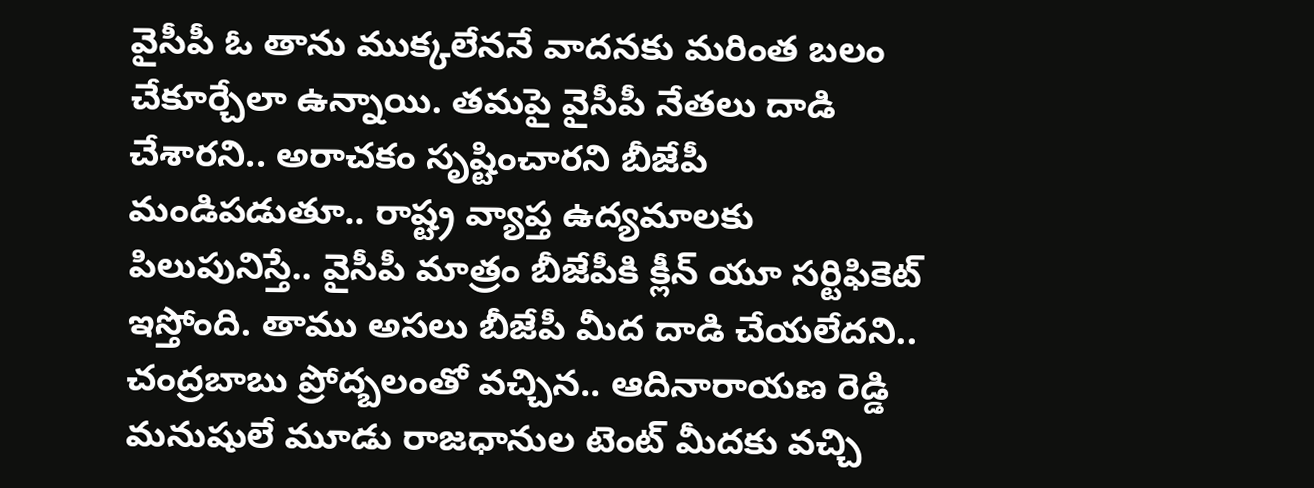వైసీపీ ఓ తాను ముక్కలేననే వాదనకు మరింత బలం చేకూర్చేలా ఉన్నాయి. తమపై వైసీపీ నేతలు దాడి చేశారని.. అరాచకం సృష్టించారని బీజేపీ మండిపడుతూ.. రాష్ట్ర వ్యాప్త ఉద్యమాలకు పిలుపునిస్తే.. వైసీపీ మాత్రం బీజేపీకి క్లీన్ యూ సర్టిఫికెట్ ఇస్తోంది. తాము అసలు బీజేపీ మీద దాడి చేయలేదని.. చంద్రబాబు ప్రోద్బలంతో వచ్చిన.. ఆదినారాయణ రెడ్డి మనుషులే మూడు రాజధానుల టెంట్ మీదకు వచ్చి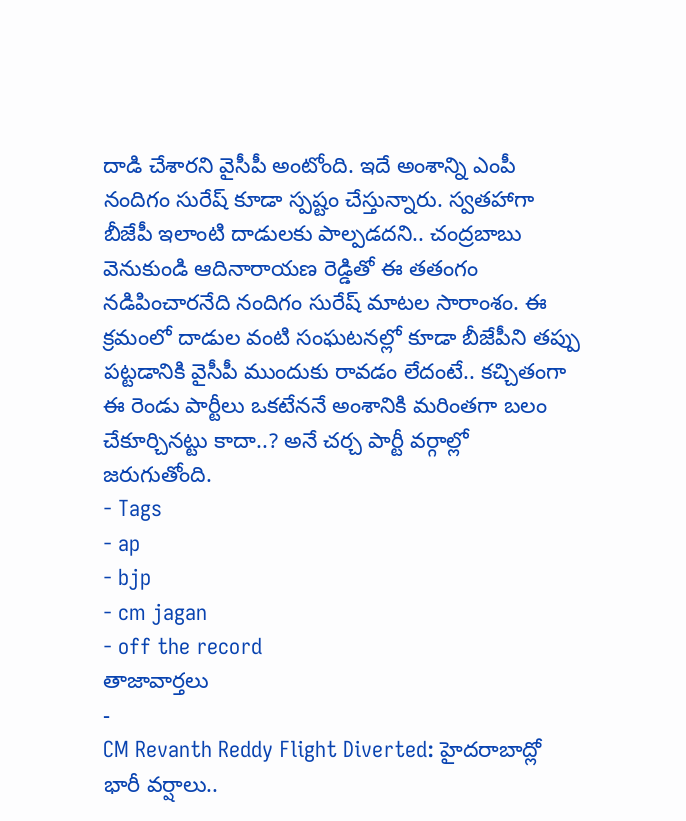దాడి చేశారని వైసీపీ అంటోంది. ఇదే అంశాన్ని ఎంపీ నందిగం సురేష్ కూడా స్పష్టం చేస్తున్నారు. స్వతహాగా బీజేపీ ఇలాంటి దాడులకు పాల్పడదని.. చంద్రబాబు వెనుకుండి ఆదినారాయణ రెడ్డితో ఈ తతంగం నడిపించారనేది నందిగం సురేష్ మాటల సారాంశం. ఈ క్రమంలో దాడుల వంటి సంఘటనల్లో కూడా బీజేపీని తప్పు పట్టడానికి వైసీపీ ముందుకు రావడం లేదంటే.. కచ్చితంగా ఈ రెండు పార్టీలు ఒకటేననే అంశానికి మరింతగా బలం చేకూర్చినట్టు కాదా..? అనే చర్చ పార్టీ వర్గాల్లో జరుగుతోంది.
- Tags
- ap
- bjp
- cm jagan
- off the record
తాజావార్తలు
-
CM Revanth Reddy Flight Diverted: హైదరాబాద్లో భారీ వర్షాలు..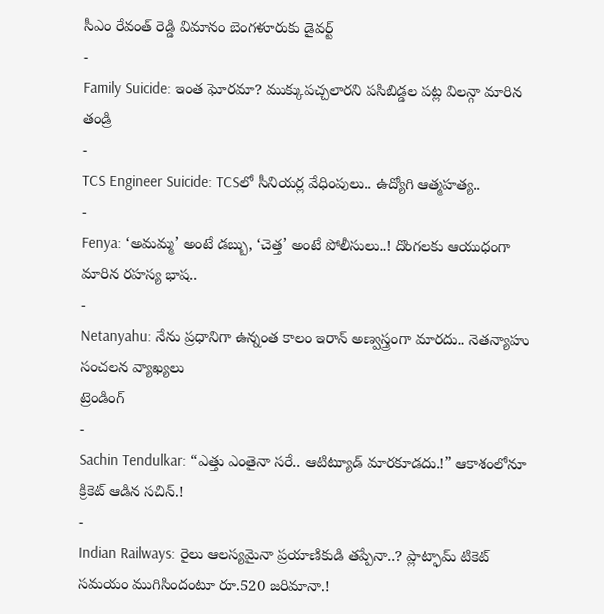సీఎం రేవంత్ రెడ్డి విమానం బెంగళూరుకు డైవర్ట్
-
Family Suicide: ఇంత ఘోరమా? ముక్కుపచ్చలారని పసిబిడ్డల పట్ల విలన్గా మారిన తండ్రి
-
TCS Engineer Suicide: TCSలో సీనియర్ల వేధింపులు.. ఉద్యోగి ఆత్మహత్య..
-
Fenya: ‘అమమ్మ’ అంటే డబ్బు, ‘చెత్త’ అంటే పోలీసులు..! దొంగలకు ఆయుధంగా మారిన రహస్య భాష..
-
Netanyahu: నేను ప్రధానిగా ఉన్నంత కాలం ఇరాన్ అణ్వస్త్రంగా మారదు.. నెతన్యాహు సంచలన వ్యాఖ్యలు
ట్రెండింగ్
-
Sachin Tendulkar: “ఎత్తు ఎంతైనా సరే.. ఆటిట్యూడ్ మారకూడదు.!” ఆకాశంలోనూ క్రికెట్ ఆడిన సచిన్.!
-
Indian Railways: రైలు ఆలస్యమైనా ప్రయాణికుడి తప్పేనా..? ప్లాట్ఫామ్ టికెట్ సమయం ముగిసిందంటూ రూ.520 జరిమానా.!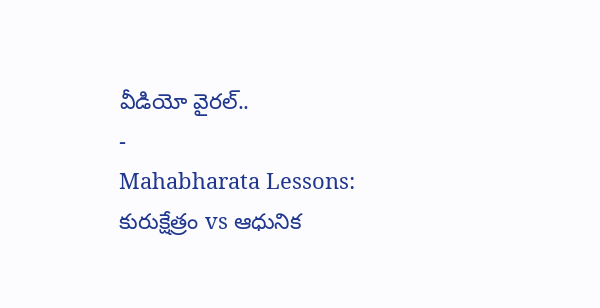వీడియో వైరల్..
-
Mahabharata Lessons: కురుక్షేత్రం vs ఆధునిక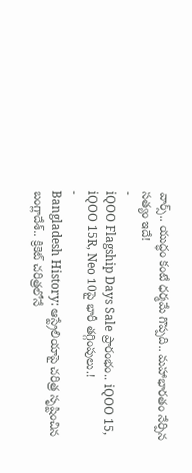వార్స్.. యుద్ధం కంటే ధర్మమే గొప్పది.. మహాభారతం నేర్పిన సత్యం ఇదే!
-
iQOO Flagship Days Sale ప్రారంభం.. iQOO 15, iQOO 15R, Neo 10పై భారీ తగ్గింపులు.!
-
Bangladesh History: ఆస్ట్రేలియాపై చరిత్ర సృష్టించిన బంగ్లాదేశ్.. క్రికెట్ చరిత్రలోనే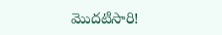మొదటిసారి!